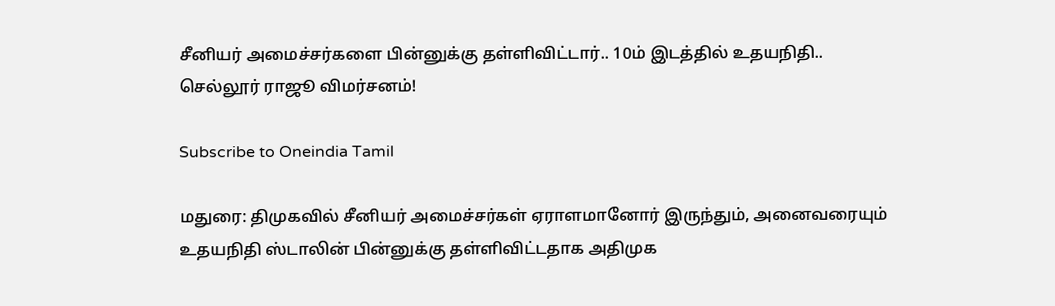சீனியர் அமைச்சர்களை பின்னுக்கு தள்ளிவிட்டார்.. 10ம் இடத்தில் உதயநிதி.. செல்லூர் ராஜூ விமர்சனம்!

Subscribe to Oneindia Tamil

மதுரை: திமுகவில் சீனியர் அமைச்சர்கள் ஏராளமானோர் இருந்தும், அனைவரையும் உதயநிதி ஸ்டாலின் பின்னுக்கு தள்ளிவிட்டதாக அதிமுக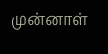முன்னாள்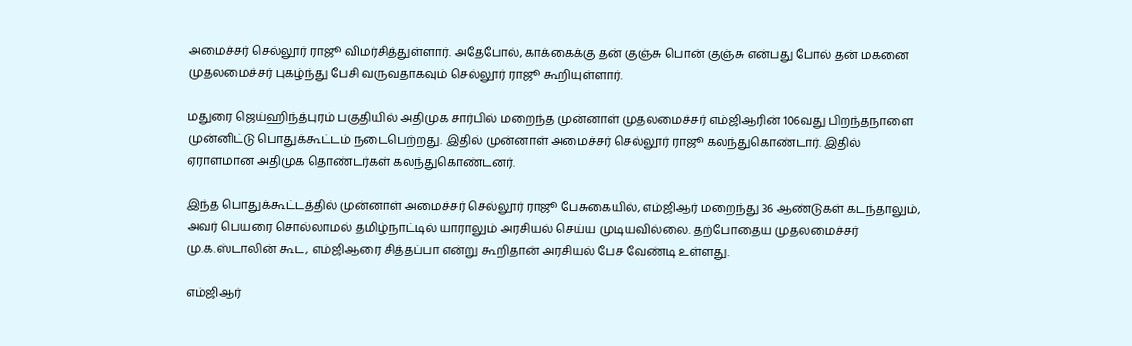அமைச்சர் செல்லூர் ராஜூ விமர்சித்துள்ளார். அதேபோல், காக்கைக்கு தன் குஞ்சு பொன் குஞ்சு என்பது போல் தன் மகனை முதலமைச்சர் புகழ்ந்து பேசி வருவதாகவும் செல்லூர் ராஜூ கூறியுள்ளார்.

மதுரை ஜெய்ஹிந்த்புரம் பகுதியில் அதிமுக சார்பில் மறைந்த முன்னாள் முதலமைச்சர் எம்ஜிஆரின் 106வது பிறந்தநாளை முன்னிட்டு பொதுக்கூட்டம் நடைபெற்றது. இதில் முன்னாள் அமைச்சர் செல்லூர் ராஜூ கலந்துகொண்டார். இதில் ஏராளமான அதிமுக தொண்டர்கள் கலந்துகொண்டனர்.

இந்த பொதுக்கூட்டத்தில் முன்னாள் அமைச்சர் செல்லூர் ராஜூ பேசுகையில், எம்ஜிஆர் மறைந்து 36 ஆண்டுகள் கடந்தாலும், அவர் பெயரை சொல்லாமல் தமிழ்நாட்டில் யாராலும் அரசியல் செய்ய முடியவில்லை. தற்போதைய முதலமைச்சர் மு.க.ஸ்டாலின் கூட, எம்ஜிஆரை சித்தப்பா என்று கூறிதான் அரசியல் பேச வேண்டி உள்ளது.

எம்ஜிஆர்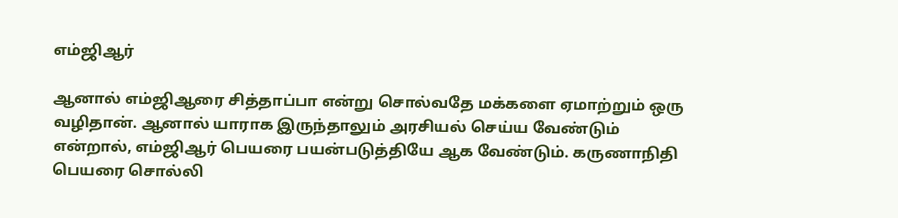எம்ஜிஆர்

ஆனால் எம்ஜிஆரை சித்தாப்பா என்று சொல்வதே மக்களை ஏமாற்றும் ஒரு வழிதான். ஆனால் யாராக இருந்தாலும் அரசியல் செய்ய வேண்டும் என்றால், எம்ஜிஆர் பெயரை பயன்படுத்தியே ஆக வேண்டும். கருணாநிதி பெயரை சொல்லி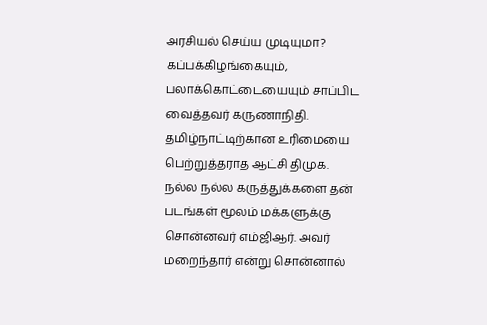அரசியல் செய்ய முடியுமா? கப்பக்கிழங்கையும், பலாக்கொட்டையையும் சாப்பிட வைத்தவர் கருணாநிதி. தமிழ்நாட்டிற்கான உரிமையை பெற்றுத்தராத ஆட்சி திமுக. நல்ல நல்ல கருத்துக்களை தன் படங்கள் மூலம் மக்களுக்கு சொன்னவர் எம்ஜிஆர். அவர் மறைந்தார் என்று சொன்னால்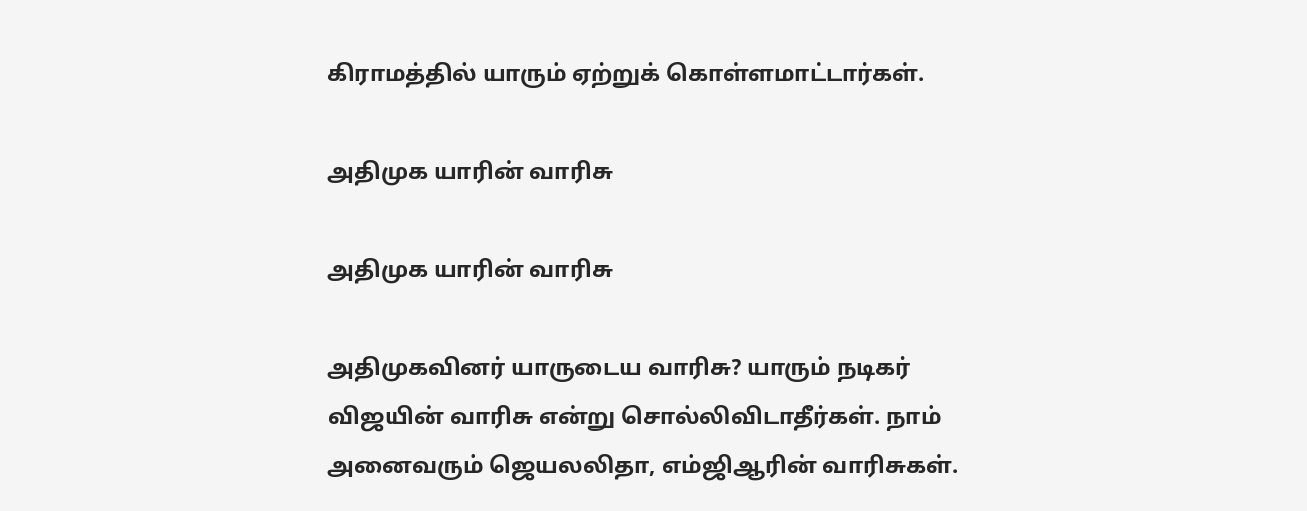கிராமத்தில் யாரும் ஏற்றுக் கொள்ளமாட்டார்கள்.

அதிமுக யாரின் வாரிசு

அதிமுக யாரின் வாரிசு

அதிமுகவினர் யாருடைய வாரிசு? யாரும் நடிகர் விஜயின் வாரிசு என்று சொல்லிவிடாதீர்கள். நாம் அனைவரும் ஜெயலலிதா, எம்ஜிஆரின் வாரிசுகள்.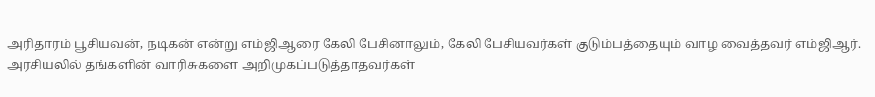அரிதாரம் பூசியவன், நடிகன் என்று எம்ஜிஆரை கேலி பேசினாலும், கேலி பேசியவர்கள் குடும்பத்தையும் வாழ வைத்தவர் எம்ஜிஆர். அரசியலில் தங்களின் வாரிசுகளை அறிமுகப்படுத்தாதவர்கள்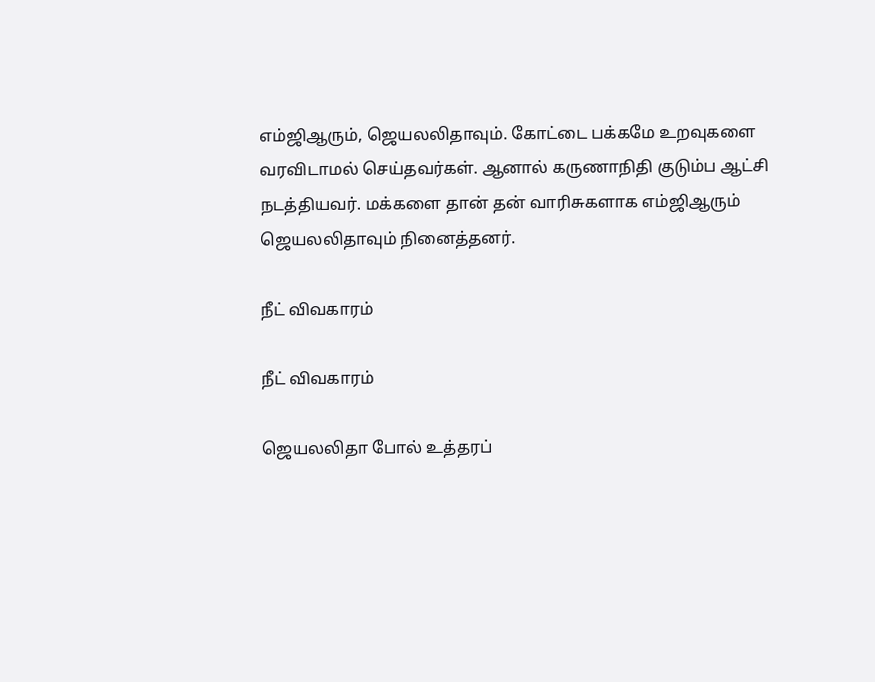எம்ஜிஆரும், ஜெயலலிதாவும். கோட்டை பக்கமே உறவுகளை வரவிடாமல் செய்தவர்கள். ஆனால் கருணாநிதி குடும்ப ஆட்சி நடத்தியவர். மக்களை தான் தன் வாரிசுகளாக எம்ஜிஆரும் ஜெயலலிதாவும் நினைத்தனர்.

நீட் விவகாரம்

நீட் விவகாரம்

ஜெயலலிதா போல் உத்தரப்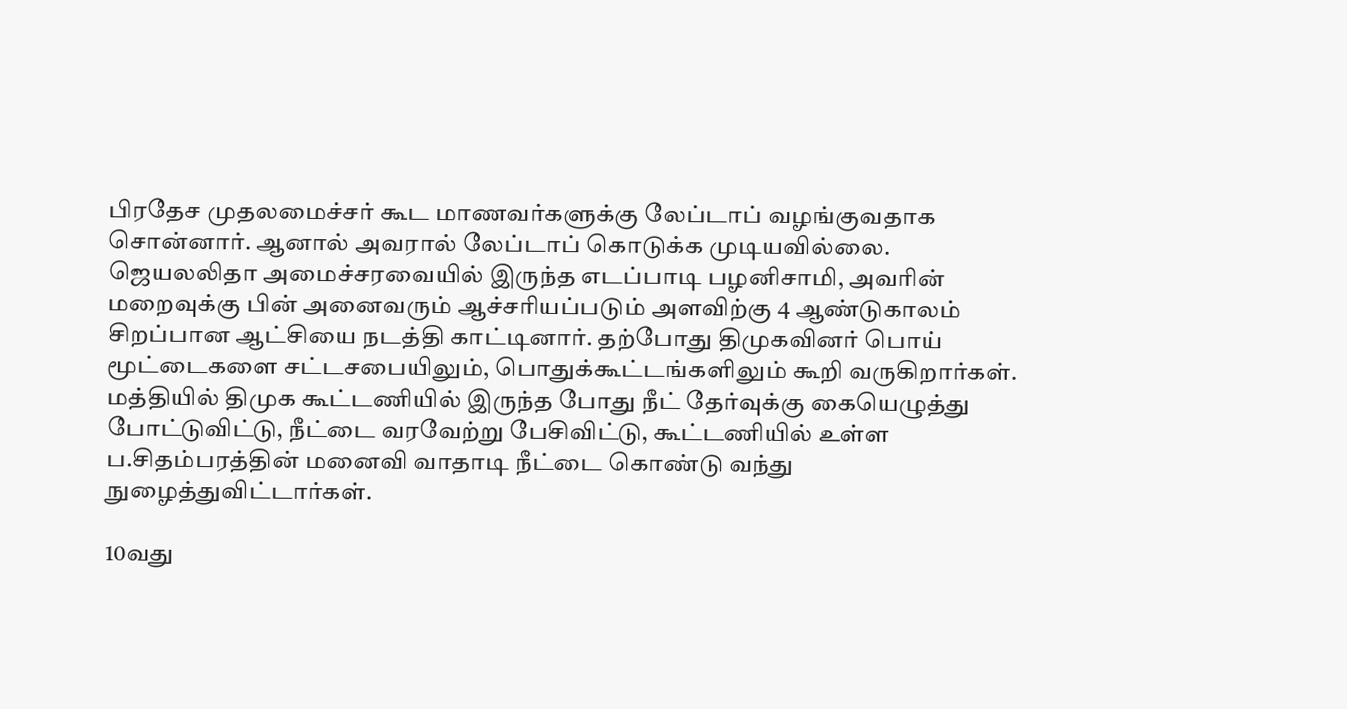பிரதேச முதலமைச்சர் கூட மாணவர்களுக்கு லேப்டாப் வழங்குவதாக சொன்னார். ஆனால் அவரால் லேப்டாப் கொடுக்க முடியவில்லை. ஜெயலலிதா அமைச்சரவையில் இருந்த எடப்பாடி பழனிசாமி, அவரின் மறைவுக்கு பின் அனைவரும் ஆச்சரியப்படும் அளவிற்கு 4 ஆண்டுகாலம் சிறப்பான ஆட்சியை நடத்தி காட்டினார். தற்போது திமுகவினர் பொய் மூட்டைகளை சட்டசபையிலும், பொதுக்கூட்டங்களிலும் கூறி வருகிறார்கள். மத்தியில் திமுக கூட்டணியில் இருந்த போது நீட் தேர்வுக்கு கையெழுத்து போட்டுவிட்டு, நீட்டை வரவேற்று பேசிவிட்டு, கூட்டணியில் உள்ள ப.சிதம்பரத்தின் மனைவி வாதாடி நீட்டை கொண்டு வந்து நுழைத்துவிட்டார்கள்.

10வது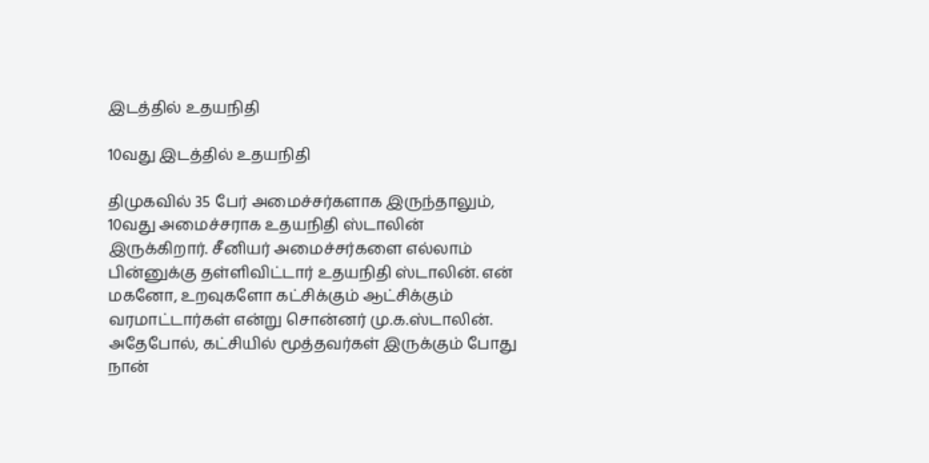இடத்தில் உதயநிதி

10வது இடத்தில் உதயநிதி

திமுகவில் 35 பேர் அமைச்சர்களாக இருந்தாலும், 10வது அமைச்சராக உதயநிதி ஸ்டாலின் இருக்கிறார். சீனியர் அமைச்சர்களை எல்லாம் பின்னுக்கு தள்ளிவிட்டார் உதயநிதி ஸ்டாலின். என் மகனோ, உறவுகளோ கட்சிக்கும் ஆட்சிக்கும் வரமாட்டார்கள் என்று சொன்னர் மு.க.ஸ்டாலின். அதேபோல், கட்சியில் மூத்தவர்கள் இருக்கும் போது நான்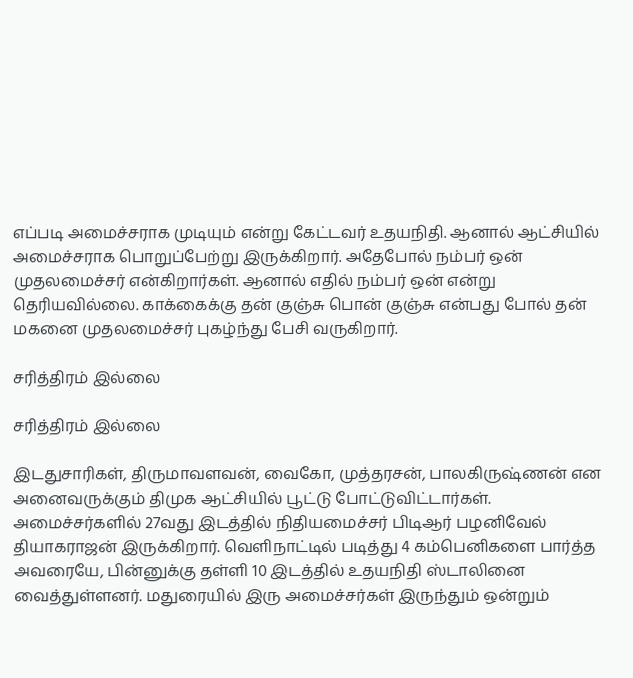எப்படி அமைச்சராக முடியும் என்று கேட்டவர் உதயநிதி. ஆனால் ஆட்சியில் அமைச்சராக பொறுப்பேற்று இருக்கிறார். அதேபோல் நம்பர் ஒன் முதலமைச்சர் என்கிறார்கள். ஆனால் எதில் நம்பர் ஒன் என்று தெரியவில்லை. காக்கைக்கு தன் குஞ்சு பொன் குஞ்சு என்பது போல் தன் மகனை முதலமைச்சர் புகழ்ந்து பேசி வருகிறார்.

சரித்திரம் இல்லை

சரித்திரம் இல்லை

இடதுசாரிகள், திருமாவளவன், வைகோ, முத்தரசன், பாலகிருஷ்ணன் என அனைவருக்கும் திமுக ஆட்சியில் பூட்டு போட்டுவிட்டார்கள். அமைச்சர்களில் 27வது இடத்தில் நிதியமைச்சர் பிடிஆர் பழனிவேல் தியாகராஜன் இருக்கிறார். வெளிநாட்டில் படித்து 4 கம்பெனிகளை பார்த்த அவரையே, பின்னுக்கு தள்ளி 10 இடத்தில் உதயநிதி ஸ்டாலினை வைத்துள்ளனர். மதுரையில் இரு அமைச்சர்கள் இருந்தும் ஒன்றும்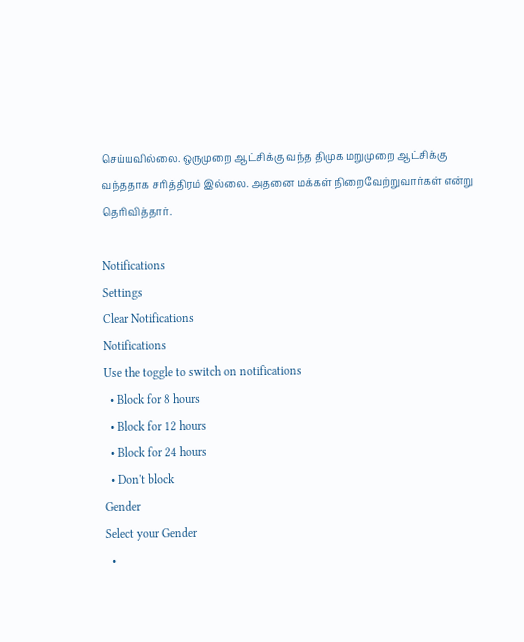செய்யவில்லை. ஒருமுறை ஆட்சிக்கு வந்த திமுக மறுமுறை ஆட்சிக்கு வந்ததாக சரித்திரம் இல்லை. அதனை மக்கள் நிறைவேற்றுவார்கள் என்று தெரிவித்தார்.

Notifications
Settings
Clear Notifications
Notifications
Use the toggle to switch on notifications
  • Block for 8 hours
  • Block for 12 hours
  • Block for 24 hours
  • Don't block
Gender
Select your Gender
  •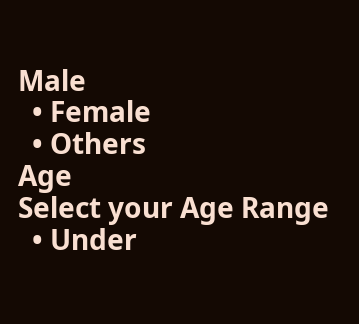Male
  • Female
  • Others
Age
Select your Age Range
  • Under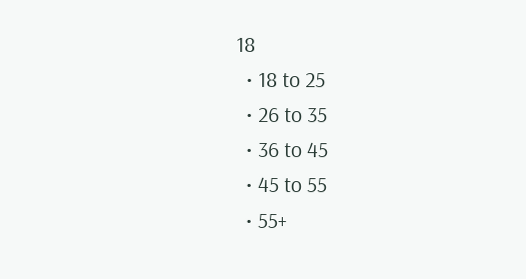18
  • 18 to 25
  • 26 to 35
  • 36 to 45
  • 45 to 55
  • 55+